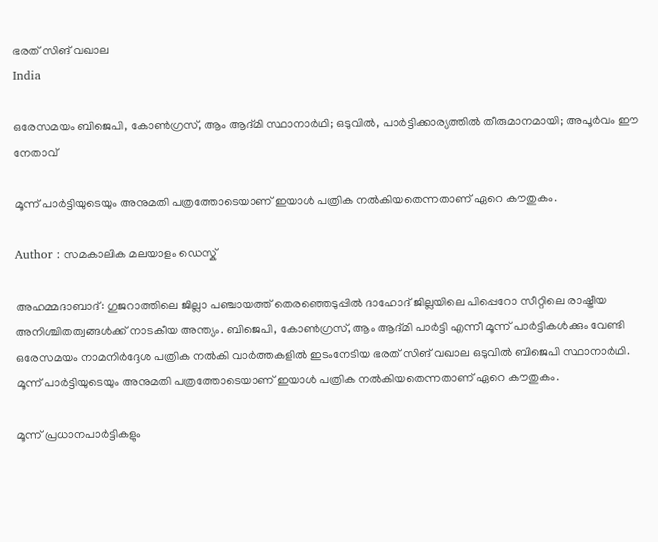ഭരത് സിങ് വഖാല
India

ഒരേസമയം ബിജെപി, കോണ്‍ഗ്രസ്, ആം ആദ്മി സ്ഥാനാര്‍ഥി; ഒടുവില്‍, പാര്‍ട്ടിക്കാര്യത്തില്‍ തീരുമാനമായി; അപൂര്‍വം ഈ നേതാവ്‌

മൂന്ന് പാര്‍ട്ടിയുടെയും അനുമതി പത്രത്തോടെയാണ് ഇയാള്‍ പത്രിക നല്‍കിയതെന്നതാണ് ഏറെ കൗതുകം.

Author : സമകാലിക മലയാളം ഡെസ്ക്

അഹമ്മദാബാദ്: ഗുജറാത്തിലെ ജില്ലാ പഞ്ചായത്ത് തെരഞ്ഞെടുപ്പില്‍ ദാഹോദ് ജില്ലയിലെ പിപ്പെറോ സീറ്റിലെ രാഷ്ട്രീയ അനിശ്ചിതത്വങ്ങള്‍ക്ക് നാടകീയ അന്ത്യം. ബിജെപി, കോണ്‍ഗ്രസ്, ആം ആദ്മി പാര്‍ട്ടി എന്നീ മൂന്ന് പാര്‍ട്ടികള്‍ക്കും വേണ്ടി ഒരേസമയം നാമനിര്‍ദ്ദേശ പത്രിക നല്‍കി വാര്‍ത്തകളില്‍ ഇടംനേടിയ ഭരത് സിങ് വഖാല ഒടുവില്‍ ബിജെപി സ്ഥാനാര്‍ഥി. മൂന്ന് പാര്‍ട്ടിയുടെയും അനുമതി പത്രത്തോടെയാണ് ഇയാള്‍ പത്രിക നല്‍കിയതെന്നതാണ് ഏറെ കൗതുകം.

മൂന്ന് പ്രധാനപാര്‍ട്ടികളും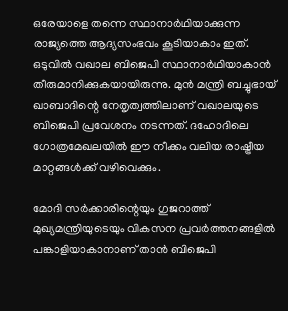ഒരേയാളെ തന്നെ സ്ഥാനാര്‍ഥിയാക്കുന്ന രാജ്യത്തെ ആദ്യസംഭവം കൂടിയാകാം ഇത്. ഒടുവില്‍ വഖാല ബിജെപി സ്ഥാനാര്‍ഥിയാകാന്‍ തീരുമാനിക്കുകയായിരുന്നു. മുന്‍ മന്ത്രി ബച്ചുഭായ് ഖാബാദിന്റെ നേതൃത്വത്തിലാണ് വഖാലയുടെ ബിജെപി പ്രവേശനം നടന്നത്. ദഹോദിലെ ഗോത്രമേഖലയില്‍ ഈ നീക്കം വലിയ രാഷ്ട്രീയ മാറ്റങ്ങള്‍ക്ക് വഴിവെക്കും.

മോദി സര്‍ക്കാരിന്റെയും ഗുജറാത്ത് മുഖ്യമന്ത്രിയുടെയും വികസന പ്രവര്‍ത്തനങ്ങളില്‍ പങ്കാളിയാകാനാണ് താന്‍ ബിജെപി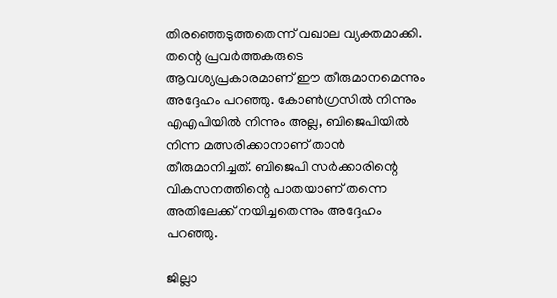തിരഞ്ഞെടുത്തതെന്ന് വഖാല വ്യക്തമാക്കി. തന്റെ പ്രവര്‍ത്തകരുടെ ആവശ്യപ്രകാരമാണ് ഈ തീരുമാനമെന്നും അദ്ദേഹം പറഞ്ഞു. കോണ്‍ഗ്രസില്‍ നിന്നും എഎപിയില്‍ നിന്നും അല്ല, ബിജെപിയില്‍ നിന്ന മത്സരിക്കാനാണ് താന്‍ തീരുമാനിച്ചത്. ബിജെപി സര്‍ക്കാരിന്റെ വികസനത്തിന്റെ പാതയാണ് തന്നെ അതിലേക്ക് നയിച്ചതെന്നും അദ്ദേഹം പറഞ്ഞു.

ജില്ലാ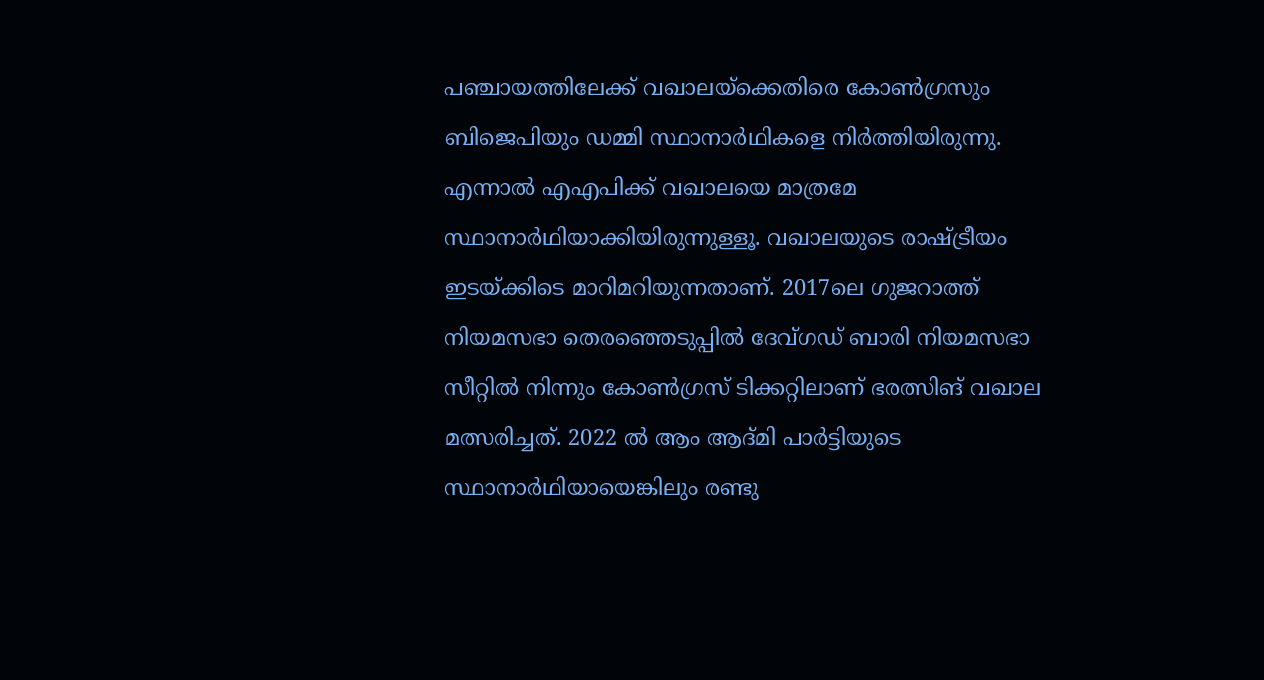പഞ്ചായത്തിലേക്ക്‌ വഖാലയ്‌ക്കെതിരെ കോണ്‍ഗ്രസും ബിജെപിയും ഡമ്മി സ്ഥാനാര്‍ഥികളെ നിര്‍ത്തിയിരുന്നു. എന്നാല്‍ എഎപിക്ക് വഖാലയെ മാത്രമേ സ്ഥാനാര്‍ഥിയാക്കിയിരുന്നുള്ളൂ. വഖാലയുടെ രാഷ്ട്രീയം ഇടയ്ക്കിടെ മാറിമറിയുന്നതാണ്. 2017ലെ ഗുജറാത്ത് നിയമസഭാ തെരഞ്ഞെടുപ്പില്‍ ദേവ്ഗഡ് ബാരി നിയമസഭാ സീറ്റില്‍ നിന്നും കോണ്‍ഗ്രസ് ടിക്കറ്റിലാണ് ഭരത്സിങ് വഖാല മത്സരിച്ചത്. 2022 ല്‍ ആം ആദ്മി പാര്‍ട്ടിയുടെ സ്ഥാനാര്‍ഥിയായെങ്കിലും രണ്ടു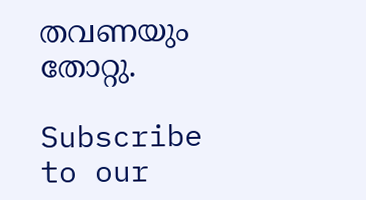തവണയും തോറ്റു.

Subscribe to our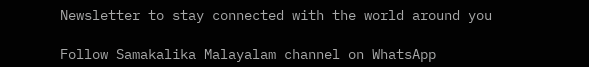Newsletter to stay connected with the world around you

Follow Samakalika Malayalam channel on WhatsApp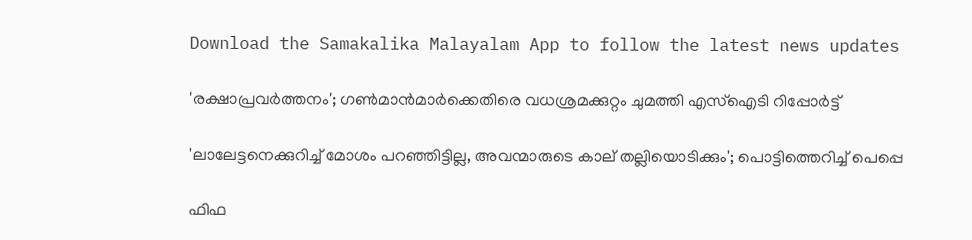Download the Samakalika Malayalam App to follow the latest news updates

'രക്ഷാപ്രവര്‍ത്തനം'; ഗണ്‍മാന്‍മാര്‍ക്കെതിരെ വധശ്രമക്കുറ്റം ചുമത്തി എസ്‌ഐടി റിപ്പോര്‍ട്ട്

'ലാലേട്ടനെക്കുറിച്ച് മോശം പറഞ്ഞിട്ടില്ല, അവന്മാരുടെ കാല് തല്ലിയൊടിക്കും'; പൊട്ടിത്തെറിച്ച് പെപ്പെ

ഫിഫ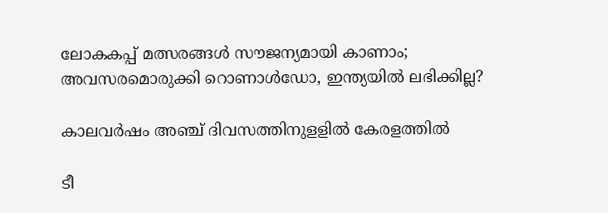ലോകകപ്പ് മത്സരങ്ങൾ സൗജന്യമായി കാണാം; അവസരമൊരുക്കി റൊണാൾഡോ, ഇന്ത്യയിൽ ലഭിക്കില്ല?

കാലവര്‍ഷം അഞ്ച് ദിവസത്തിനുളളില്‍ കേരളത്തില്‍

ടീ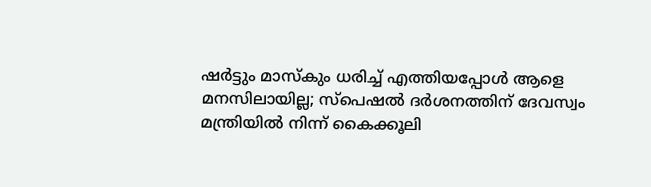ഷര്‍ട്ടും മാസ്‌കും ധരിച്ച് എത്തിയപ്പോള്‍ ആളെ മനസിലായില്ല; സ്‌പെഷല്‍ ദര്‍ശനത്തിന് ദേവസ്വം മന്ത്രിയില്‍ നിന്ന് കൈക്കൂലി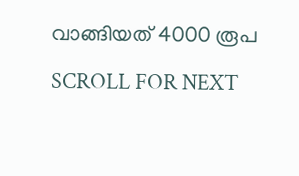വാങ്ങിയത് 4000 രൂപ

SCROLL FOR NEXT